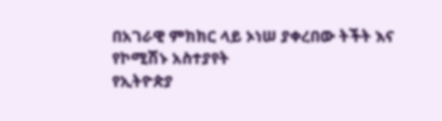በአገራዊ ምክክር ላይ ኦነሠ ያቀረበው ትችት እና የኮሚሽኑ አስተያየት
የኢትዮጵያ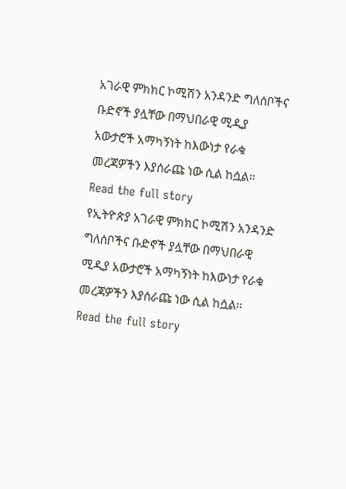አገራዊ ምክክር ኮሚሽን አንዳንድ ግለሰቦችና ቡድኖች ያሏቸው በማህበራዊ ሚዲያ አውታሮች አማካኝነት ከእውነታ የራቁ መረጃዎችን እያሰራጩ ነው ሲል ከሷል፡፡
Read the full story
የኢትዮጵያ አገራዊ ምክክር ኮሚሽን አንዳንድ ግለሰቦችና ቡድኖች ያሏቸው በማህበራዊ ሚዲያ አውታሮች አማካኝነት ከእውነታ የራቁ መረጃዎችን እያሰራጩ ነው ሲል ከሷል፡፡
Read the full story